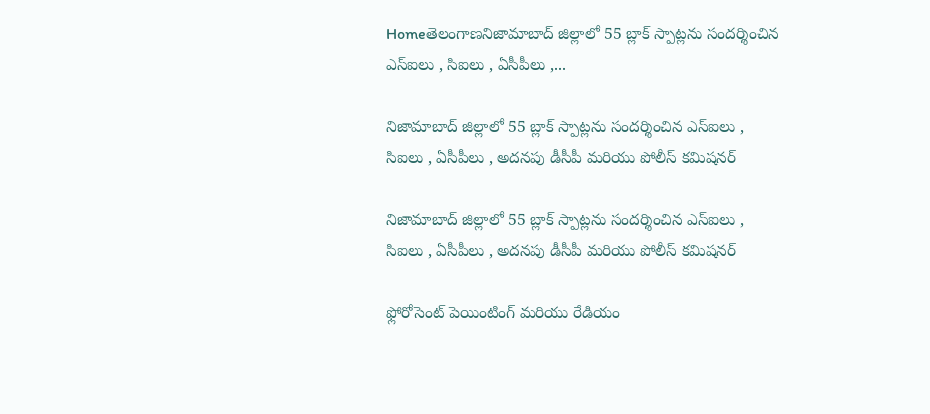Homeతెలంగాణనిజామాబాద్ జిల్లాలో 55 బ్లాక్ స్పాట్లను సందర్శించిన ఎస్ఐలు , సిఐలు , ఏసీపీలు ,...

నిజామాబాద్ జిల్లాలో 55 బ్లాక్ స్పాట్లను సందర్శించిన ఎస్ఐలు , సిఐలు , ఏసీపీలు , అదనపు డీసీపీ మరియు పోలీస్ కమిషనర్

నిజామాబాద్ జిల్లాలో 55 బ్లాక్ స్పాట్లను సందర్శించిన ఎస్ఐలు , సిఐలు , ఏసీపీలు , అదనపు డీసీపీ మరియు పోలీస్ కమిషనర్

ఫ్లోరోసెంట్ పెయింటింగ్ మరియు రేడియం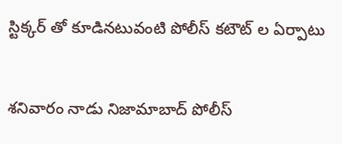స్టిక్కర్ తో కూడినటువంటి పోలీస్ కటౌట్ ల ఏర్పాటు


శనివారం నాడు నిజామాబాద్ పోలీస్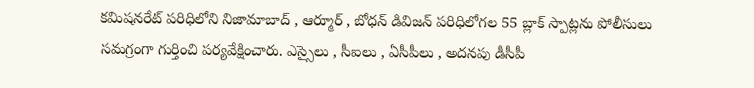కమిషనరేట్ పరిధిలోని నిజామాబాద్ , ఆర్మూర్ , బోధన్ డివిజన్ పరిధిలోగల 55 బ్లాక్ స్పాట్లను పోలీసులు సమగ్రంగా గుర్తించి పర్యవేక్షించారు. ఎస్సైలు , సీఐలు , ఏసీపీలు , అదనపు డీసీపీ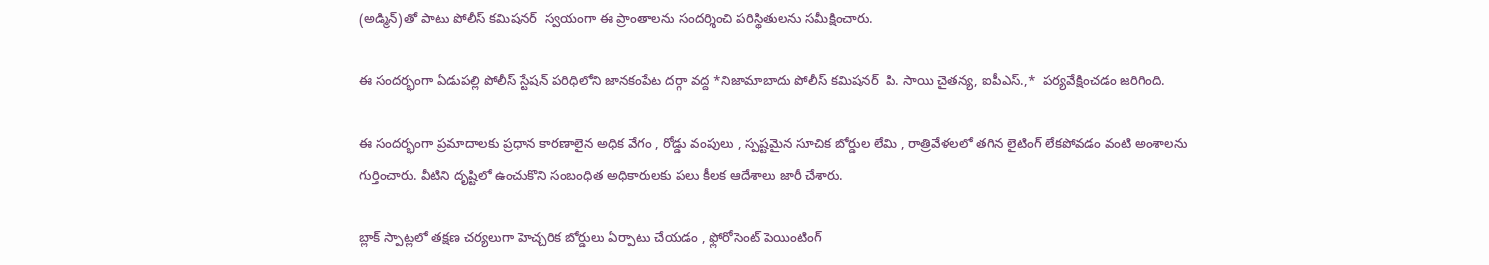(అడ్మిన్)తో పాటు పోలీస్ కమిషనర్  స్వయంగా ఈ ప్రాంతాలను సందర్శించి పరిస్థితులను సమీక్షించారు.

ఈ సందర్భంగా ఏడుపల్లి పోలీస్ స్టేషన్ పరిధిలోని జానకంపేట దర్గా వద్ద *నిజామాబాదు పోలీస్ కమిషనర్  పి. సాయి చైతన్య, ఐపీఎస్.,*  పర్యవేక్షించడం జరిగింది.

ఈ సందర్భంగా ప్రమాదాలకు ప్రధాన కారణాలైన అధిక వేగం , రోడ్డు వంపులు , స్పష్టమైన సూచిక బోర్డుల లేమి , రాత్రివేళలలో తగిన లైటింగ్ లేకపోవడం వంటి అంశాలను గుర్తించారు. వీటిని దృష్టిలో ఉంచుకొని సంబంధిత అధికారులకు పలు కీలక ఆదేశాలు జారీ చేశారు.

బ్లాక్ స్పాట్లలో తక్షణ చర్యలుగా హెచ్చరిక బోర్డులు ఏర్పాటు చేయడం , ఫ్లోరోసెంట్ పెయింటింగ్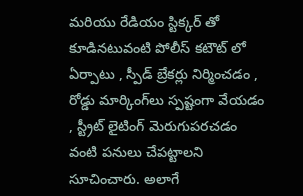మరియు రేడియం స్టిక్కర్ తో కూడినటువంటి పోలీస్ కటౌట్ లో ఏర్పాటు , స్పీడ్ బ్రేకర్లు నిర్మించడం , రోడ్డు మార్కింగ్‌లు స్పష్టంగా వేయడం , స్ట్రీట్ లైటింగ్ మెరుగుపరచడం వంటి పనులు చేపట్టాలని సూచించారు. అలాగే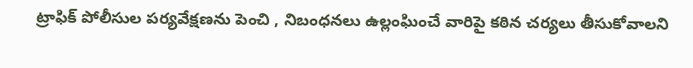ట్రాఫిక్ పోలీసుల పర్యవేక్షణను పెంచి , నిబంధనలు ఉల్లంఘించే వారిపై కఠిన చర్యలు తీసుకోవాలని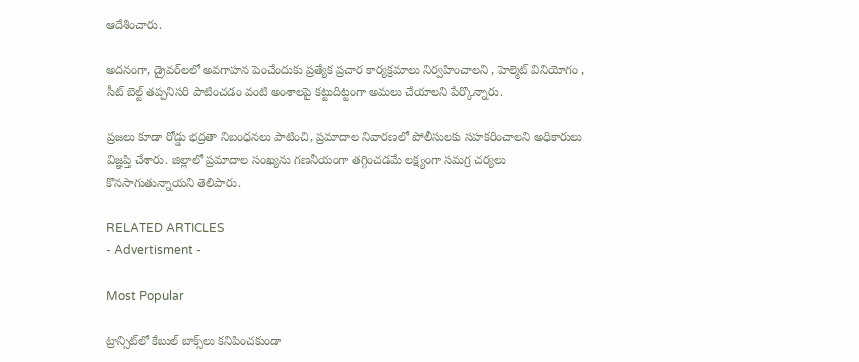ఆదేశించారు.

అదనంగా, డ్రైవర్‌లలో అవగాహన పెంచేందుకు ప్రత్యేక ప్రచార కార్యక్రమాలు నిర్వహించాలని , హెల్మెట్ వినియోగం , సీట్ బెల్ట్ తప్పనిసరి పాటించడం వంటి అంశాలపై కట్టుదిట్టంగా అమలు చేయాలని పేర్కొన్నారు.

ప్రజలు కూడా రోడ్డు భద్రతా నిబంధనలు పాటించి, ప్రమాదాల నివారణలో పోలీసులకు సహకరించాలని అధికారులు విజ్ఞప్తి చేశారు. జిల్లాలో ప్రమాదాల సంఖ్యను గణనీయంగా తగ్గించడమే లక్ష్యంగా సమగ్ర చర్యలు కొనసాగుతున్నాయని తెలిపారు.

RELATED ARTICLES
- Advertisment -

Most Popular

ట్రాన్సిట్‌లో కేబుల్ బాక్స్‌లు కనిపించకుండా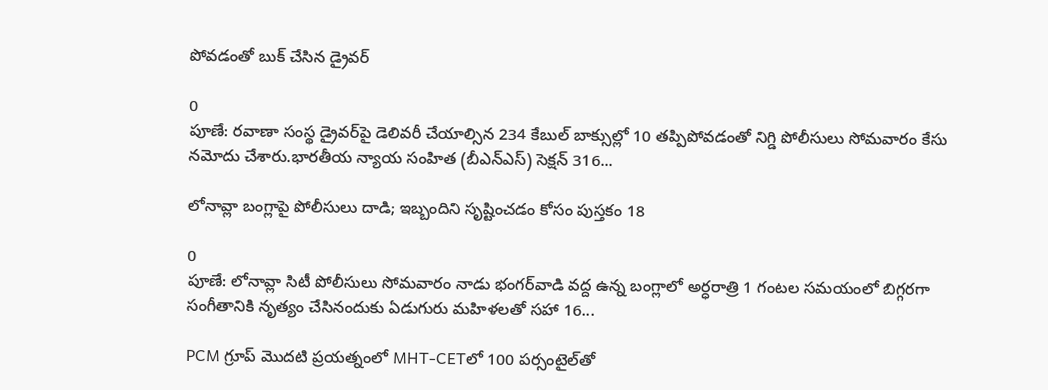పోవడంతో బుక్ చేసిన డ్రైవర్

0
పూణే: రవాణా సంస్థ డ్రైవర్‌పై డెలివరీ చేయాల్సిన 234 కేబుల్‌ బాక్సుల్లో 10 తప్పిపోవడంతో నిగ్డి పోలీసులు సోమవారం కేసు నమోదు చేశారు.భారతీయ న్యాయ సంహిత (బీఎన్‌ఎస్) సెక్షన్ 316...

లోనావ్లా బంగ్లాపై పోలీసులు దాడి; ఇబ్బందిని సృష్టించడం కోసం పుస్తకం 18

0
పూణే: లోనావ్లా సిటీ పోలీసులు సోమవారం నాడు భంగర్‌వాడి వద్ద ఉన్న బంగ్లాలో అర్ధరాత్రి 1 గంటల సమయంలో బిగ్గరగా సంగీతానికి నృత్యం చేసినందుకు ఏడుగురు మహిళలతో సహా 16...

PCM గ్రూప్ మొదటి ప్రయత్నంలో MHT-CETలో 100 పర్సంటైల్‌తో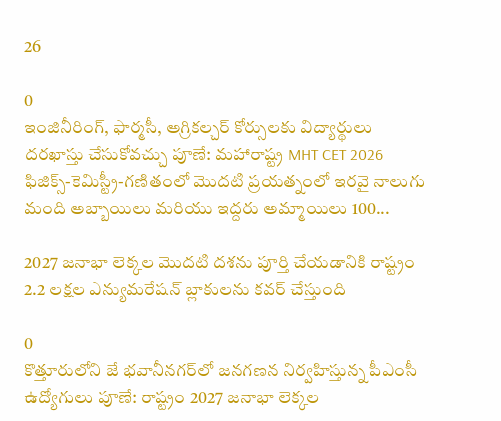26

0
ఇంజినీరింగ్, ఫార్మసీ, అగ్రికల్చర్ కోర్సులకు విద్యార్థులు దరఖాస్తు చేసుకోవచ్చు పూణే: మహారాష్ట్ర MHT CET 2026 ఫిజిక్స్-కెమిస్ట్రీ-గణితంలో మొదటి ప్రయత్నంలో ఇరవై నాలుగు మంది అబ్బాయిలు మరియు ఇద్దరు అమ్మాయిలు 100...

2027 జనాభా లెక్కల మొదటి దశను పూర్తి చేయడానికి రాష్ట్రం 2.2 లక్షల ఎన్యుమరేషన్ బ్లాకులను కవర్ చేస్తుంది

0
కొత్తూరులోని జే భవానీనగర్‌లో జనగణన నిర్వహిస్తున్న పీఎంసీ ఉద్యోగులు పూణే: రాష్ట్రం 2027 జనాభా లెక్కల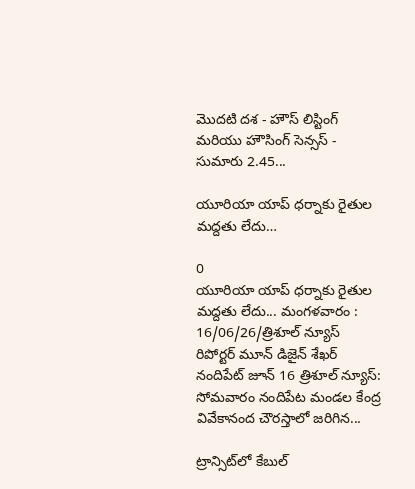మొదటి దశ - హౌస్ లిస్టింగ్ మరియు హౌసింగ్ సెన్సస్ - సుమారు 2.45...

యూరియా యాప్ ధర్నాకు రైతుల మద్దతు లేదు…

0
యూరియా యాప్ ధర్నాకు రైతుల మద్దతు లేదు... మంగళవారం : 16/06/26/త్రిశూల్ న్యూస్ రిపోర్టర్ మూన్ డిజైన్ శేఖర్ నందిపేట్ జూన్ 16 త్రిశూల్ న్యూస్: సోమవారం నందిపేట మండల కేంద్ర వివేకానంద చౌరస్తాలో జరిగిన...

ట్రాన్సిట్‌లో కేబుల్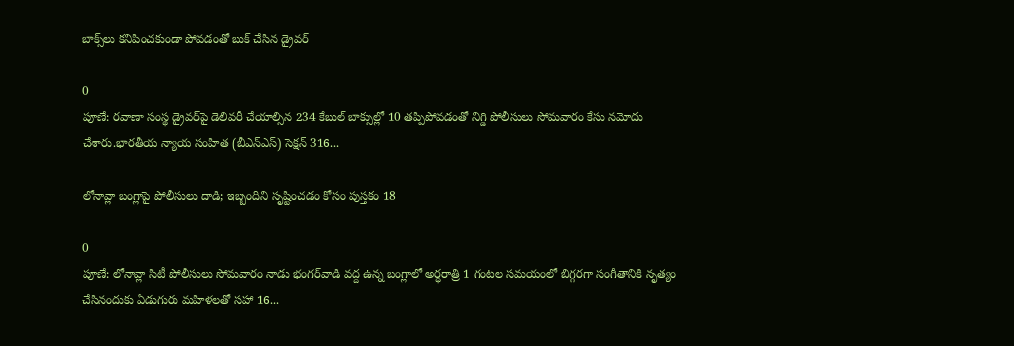బాక్స్‌లు కనిపించకుండా పోవడంతో బుక్ చేసిన డ్రైవర్

0
పూణే: రవాణా సంస్థ డ్రైవర్‌పై డెలివరీ చేయాల్సిన 234 కేబుల్‌ బాక్సుల్లో 10 తప్పిపోవడంతో నిగ్డి పోలీసులు సోమవారం కేసు నమోదు చేశారు.భారతీయ న్యాయ సంహిత (బీఎన్‌ఎస్) సెక్షన్ 316...

లోనావ్లా బంగ్లాపై పోలీసులు దాడి; ఇబ్బందిని సృష్టించడం కోసం పుస్తకం 18

0
పూణే: లోనావ్లా సిటీ పోలీసులు సోమవారం నాడు భంగర్‌వాడి వద్ద ఉన్న బంగ్లాలో అర్ధరాత్రి 1 గంటల సమయంలో బిగ్గరగా సంగీతానికి నృత్యం చేసినందుకు ఏడుగురు మహిళలతో సహా 16...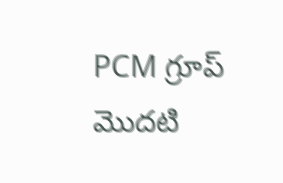PCM గ్రూప్ మొదటి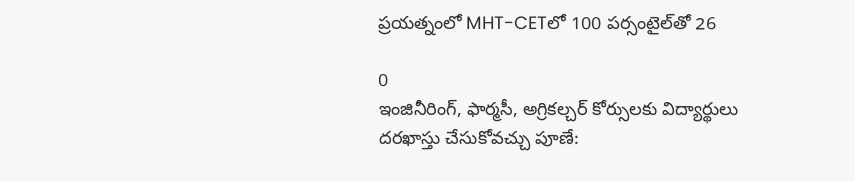ప్రయత్నంలో MHT-CETలో 100 పర్సంటైల్‌తో 26

0
ఇంజినీరింగ్, ఫార్మసీ, అగ్రికల్చర్ కోర్సులకు విద్యార్థులు దరఖాస్తు చేసుకోవచ్చు పూణే: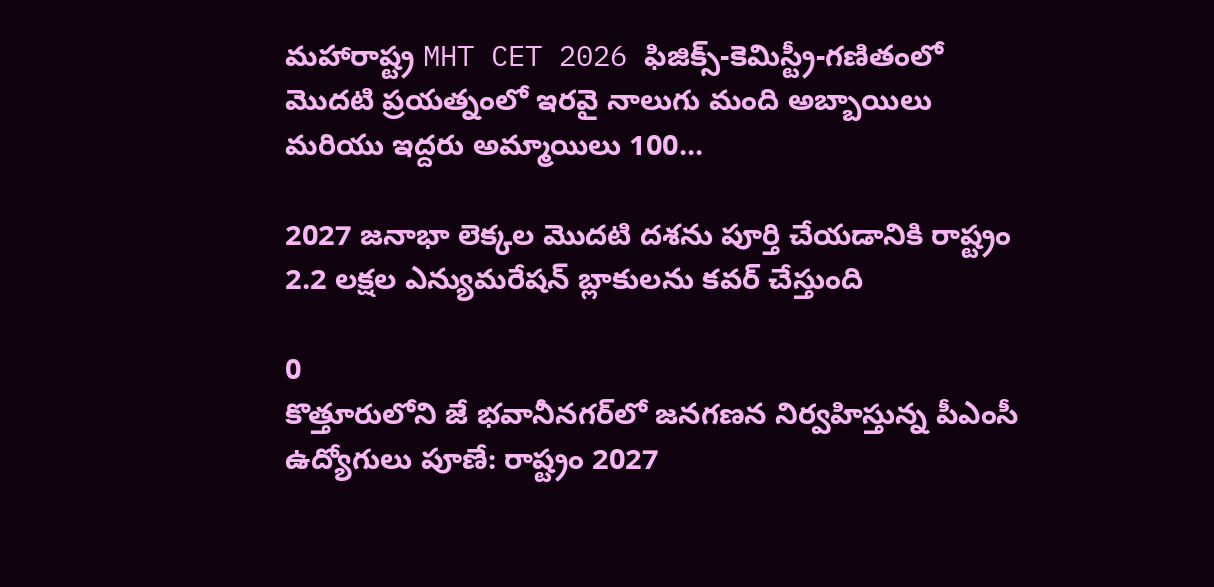మహారాష్ట్ర MHT CET 2026 ఫిజిక్స్-కెమిస్ట్రీ-గణితంలో మొదటి ప్రయత్నంలో ఇరవై నాలుగు మంది అబ్బాయిలు మరియు ఇద్దరు అమ్మాయిలు 100...

2027 జనాభా లెక్కల మొదటి దశను పూర్తి చేయడానికి రాష్ట్రం 2.2 లక్షల ఎన్యుమరేషన్ బ్లాకులను కవర్ చేస్తుంది

0
కొత్తూరులోని జే భవానీనగర్‌లో జనగణన నిర్వహిస్తున్న పీఎంసీ ఉద్యోగులు పూణే: రాష్ట్రం 2027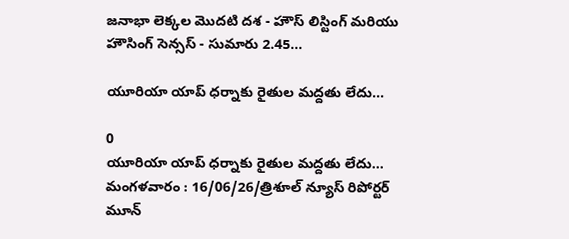జనాభా లెక్కల మొదటి దశ - హౌస్ లిస్టింగ్ మరియు హౌసింగ్ సెన్సస్ - సుమారు 2.45...

యూరియా యాప్ ధర్నాకు రైతుల మద్దతు లేదు…

0
యూరియా యాప్ ధర్నాకు రైతుల మద్దతు లేదు... మంగళవారం : 16/06/26/త్రిశూల్ న్యూస్ రిపోర్టర్ మూన్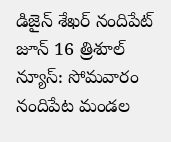డిజైన్ శేఖర్ నందిపేట్ జూన్ 16 త్రిశూల్ న్యూస్: సోమవారం నందిపేట మండల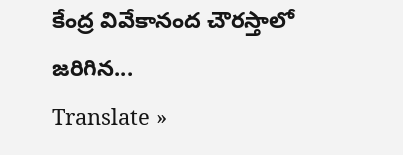కేంద్ర వివేకానంద చౌరస్తాలో జరిగిన...
Translate »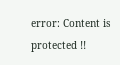error: Content is protected !!